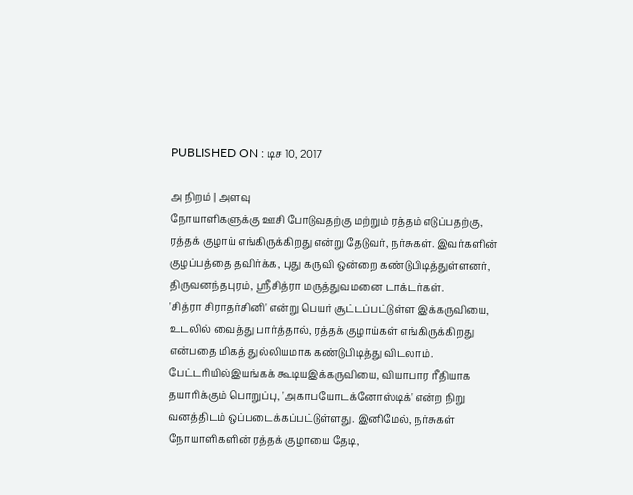PUBLISHED ON : டிச 10, 2017

அ நிறம் | அளவு
நோயாளிகளுக்கு ஊசி போடுவதற்கு மற்றும் ரத்தம் எடுப்பதற்கு, ரத்தக் குழாய் எங்கிருக்கிறது என்று தேடுவர், நர்சுகள். இவர்களின் குழப்பத்தை தவிர்க்க, புது கருவி ஒன்றை கண்டுபிடித்துள்ளனர், திருவனந்தபுரம், ஸ்ரீசித்ரா மருத்துவமனை டாக்டர்கள்.
'சித்ரா சிராதர்சினி' என்று பெயர் சூட்டப்பட்டுள்ள இக்கருவியை, உடலில் வைத்து பார்த்தால், ரத்தக் குழாய்கள் எங்கிருக்கிறது என்பதை மிகத் துல்லியமாக கண்டுபிடித்து விடலாம்.
பேட்டரியில்இயங்கக் கூடியஇக்கருவியை, வியாபார ரீதியாக தயாரிக்கும் பொறுப்பு, 'அகாபயோடக்னோஸ்டிக்' என்ற நிறு வனத்திடம் ஒப்படைக்கப்பட்டுள்ளது. இனிமேல், நர்சுகள் நோயாளிகளின் ரத்தக் குழாயை தேடி,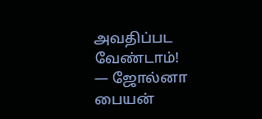அவதிப்பட வேண்டாம்!
— ஜோல்னா பையன்